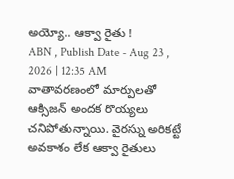అయ్యో.. ఆక్వా రైతు !
ABN , Publish Date - Aug 23 , 2026 | 12:35 AM
వాతావరణంలో మార్పులతో ఆక్సిజన్ అందక రొయ్యలు చనిపోతున్నాయి. వైరస్ను అరికట్టే అవకాశం లేక ఆక్వా రైతులు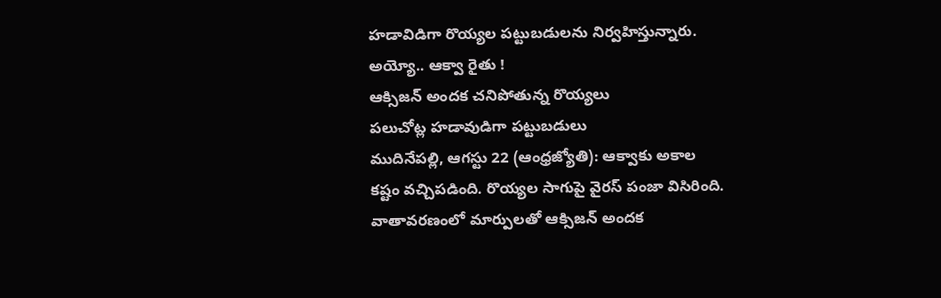హడావిడిగా రొయ్యల పట్టుబడులను నిర్వహిస్తున్నారు.
అయ్యో.. ఆక్వా రైతు !
ఆక్సిజన్ అందక చనిపోతున్న రొయ్యలు
పలుచోట్ల హడావుడిగా పట్టుబడులు
ముదినేపల్లి, ఆగస్టు 22 (ఆంధ్రజ్యోతి): ఆక్వాకు అకాల
కష్టం వచ్చిపడింది. రొయ్యల సాగుపై వైరస్ పంజా విసిరింది.
వాతావరణంలో మార్పులతో ఆక్సిజన్ అందక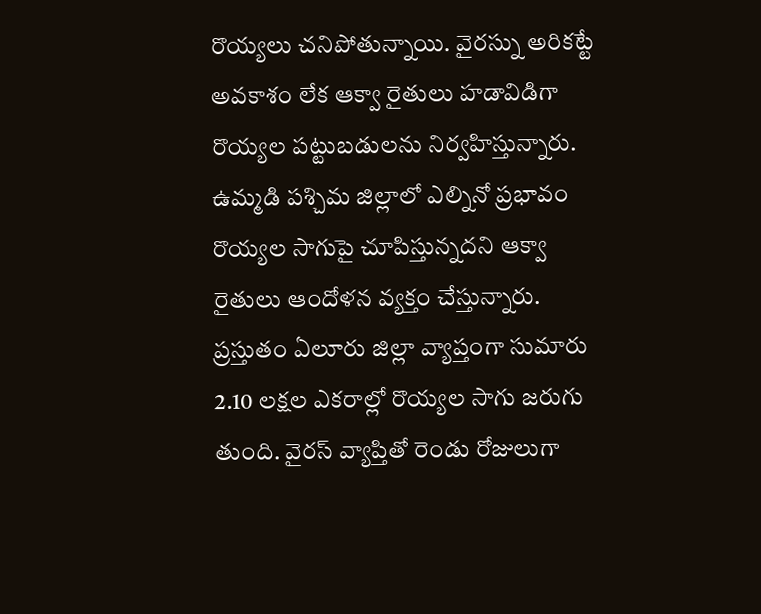రొయ్యలు చనిపోతున్నాయి. వైరస్ను అరికట్టే అవకాశం లేక ఆక్వా రైతులు హడావిడిగా రొయ్యల పట్టుబడులను నిర్వహిస్తున్నారు. ఉమ్మడి పశ్చిమ జిల్లాలో ఎల్నినో ప్రభావం రొయ్యల సాగుపై చూపిస్తున్నదని ఆక్వా రైతులు ఆందోళన వ్యక్తం చేస్తున్నారు. ప్రస్తుతం ఏలూరు జిల్లా వ్యాప్తంగా సుమారు 2.10 లక్షల ఎకరాల్లో రొయ్యల సాగు జరుగు తుంది. వైరస్ వ్యాప్తితో రెండు రోజులుగా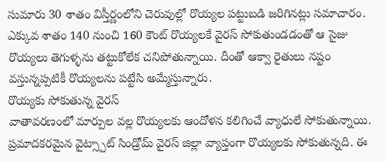సుమారు 30 శాతం విస్తీర్ణంలోని చెరువుల్లో రొయ్యల పట్టుబడి జరిగినట్లు సమాచారం. ఎక్కువ శాతం 140 నుంచి 160 కౌంట్ రొయ్యలకే వైరస్ సోకుతుండడంతో ఆ సైజు రొయ్యలు తెగుళ్ళను తట్టుకోలేక చనిపోతున్నాయి. దీంతో ఆక్వా రైతులు నష్టం వస్తున్నప్పటికీ రొయ్యలను పట్టేసి అమ్మేస్తున్నారు.
రొయ్యకు సోకుతున్న వైరస్
వాతావరణంలో మార్పుల వల్ల రొయ్యలకు ఆందోళన కలిగించే వ్యాధులే సోకుతున్నాయి. ప్రమాదకరమైన వైట్స్పాట్ సిండ్రోమ్ వైరస్ జిల్లా వ్యాప్తంగా రొయ్యలకు సోకుతున్నది. ఈ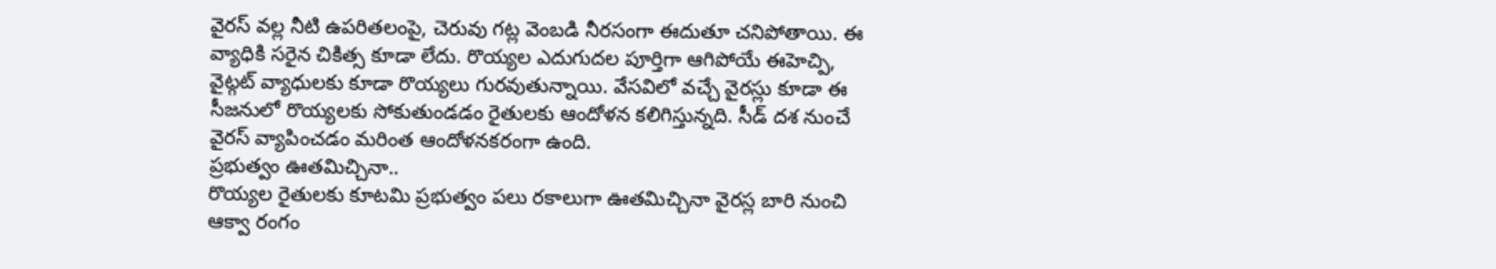వైరస్ వల్ల నీటి ఉపరితలంపై, చెరువు గట్ల వెంబడి నీరసంగా ఈదుతూ చనిపోతాయి. ఈ వ్యాధికి సరైన చికిత్స కూడా లేదు. రొయ్యల ఎదుగుదల పూర్తిగా ఆగిపోయే ఈహెచ్పి, వైట్గట్ వ్యాధులకు కూడా రొయ్యలు గురవుతున్నాయి. వేసవిలో వచ్చే వైరస్లు కూడా ఈ సీజనులో రొయ్యలకు సోకుతుండడం రైతులకు ఆందోళన కలిగిస్తున్నది. సీడ్ దశ నుంచే వైరస్ వ్యాపించడం మరింత ఆందోళనకరంగా ఉంది.
ప్రభుత్వం ఊతమిచ్చినా..
రొయ్యల రైతులకు కూటమి ప్రభుత్వం పలు రకాలుగా ఊతమిచ్చినా వైరస్ల బారి నుంచి ఆక్వా రంగం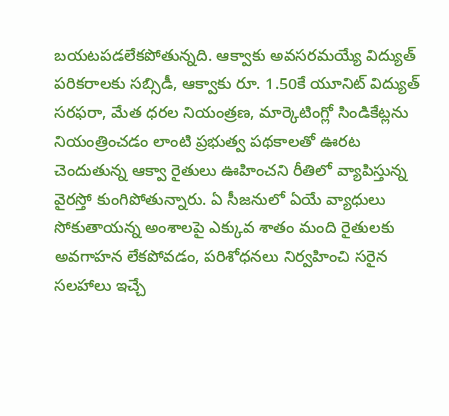బయటపడలేకపోతున్నది. ఆక్వాకు అవసరమయ్యే విద్యుత్ పరికరాలకు సబ్సిడీ, ఆక్వాకు రూ. 1.50కే యూనిట్ విద్యుత్ సరఫరా, మేత ధరల నియంత్రణ, మార్కెటింగ్లో సిండికేట్లను నియంత్రించడం లాంటి ప్రభుత్వ పథకాలతో ఊరట చెందుతున్న ఆక్వా రైతులు ఊహించని రీతిలో వ్యాపిస్తున్న వైరస్తో కుంగిపోతున్నారు. ఏ సీజనులో ఏయే వ్యాధులు సోకుతాయన్న అంశాలపై ఎక్కువ శాతం మంది రైతులకు అవగాహన లేకపోవడం, పరిశోధనలు నిర్వహించి సరైన సలహాలు ఇచ్చే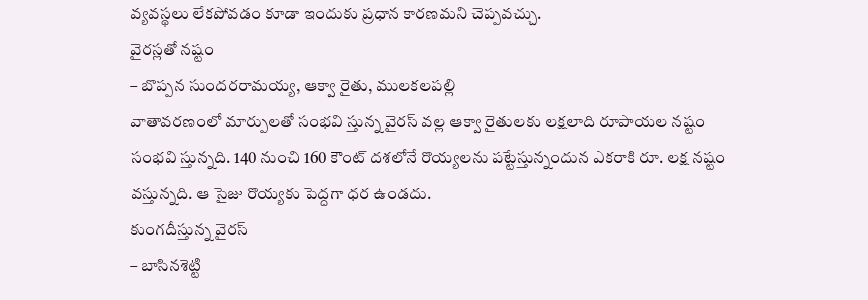వ్యవస్థలు లేకపోవడం కూడా ఇందుకు ప్రధాన కారణమని చెప్పవచ్చు.
వైరస్లతో నష్టం
– బొప్పన సుందరరామయ్య, ఆక్వా రైతు, ములకలపల్లి
వాతావరణంలో మార్పులతో సంభవి స్తున్న వైరస్ వల్ల ఆక్వా రైతులకు లక్షలాది రూపాయల నష్టం సంభవి స్తున్నది. 140 నుంచి 160 కౌంట్ దశలోనే రొయ్యలను పట్టేస్తున్నందున ఎకరాకి రూ. లక్ష నష్టం వస్తున్నది. ఆ సైజు రొయ్యకు పెద్దగా ధర ఉండదు.
కుంగదీస్తున్న వైరస్
– బాసినశెట్టి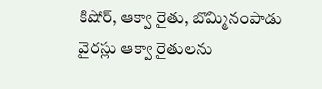కిషోర్, ఆక్వా రైతు, బొమ్మినంపాడు
వైరస్లు ఆక్వా రైతులను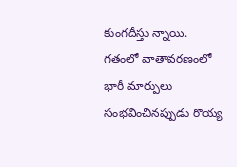కుంగదీస్తు న్నాయి. గతంలో వాతావరణంలో భారీ మార్పులు సంభవించినప్పుడు రొయ్య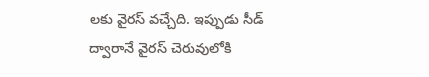లకు వైరస్ వచ్చేది. ఇప్పుడు సీడ్ ద్వారానే వైరస్ చెరువులోకి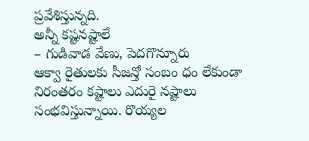ప్రవేశిస్తున్నది.
అన్నీ కష్టనష్టాలే
– గుడివాడ వేణు, పెదగొన్నూరు
ఆక్వా రైతులకు సీజన్తో సంబం ధం లేకుండా నిరంతరం కష్టాలు ఎదురై నష్టాలు సంభవిస్తున్నాయి. రొయ్యల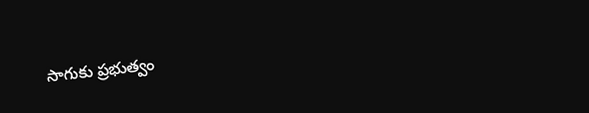సాగుకు ప్రభుత్వం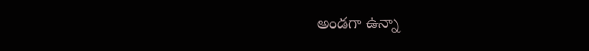అండగా ఉన్నా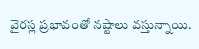వైరస్ల ప్రభావంతో నష్టాలు వస్తున్నాయి.